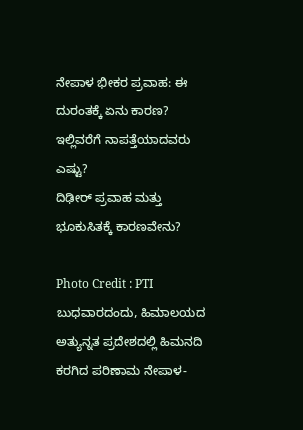ನೇಪಾಳ ಭೀಕರ ಪ್ರವಾಹ: ಈ ದುರಂತಕ್ಕೆ ಏನು ಕಾರಣ? ಇಲ್ಲಿವರೆಗೆ ನಾಪತ್ತೆಯಾದವರು ಎಷ್ಟು?
ದಿಢೀರ್ ಪ್ರವಾಹ ಮತ್ತು ಭೂಕುಸಿತಕ್ಕೆ ಕಾರಣವೇನು?

Photo Credit : PTI
ಬುಧವಾರದಂದು, ಹಿಮಾಲಯದ ಅತ್ಯುನ್ನತ ಪ್ರದೇಶದಲ್ಲಿ ಹಿಮನದಿ ಕರಗಿದ ಪರಿಣಾಮ ನೇಪಾಳ-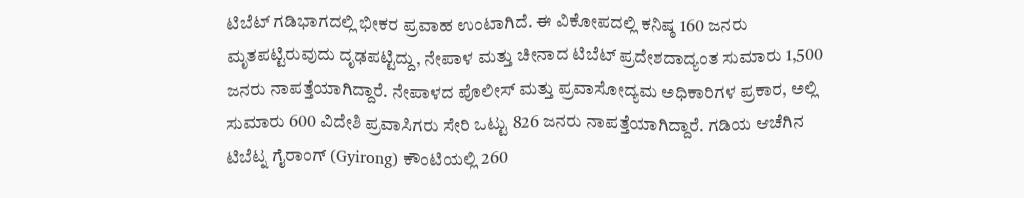ಟಿಬೆಟ್ ಗಡಿಭಾಗದಲ್ಲಿ ಭೀಕರ ಪ್ರವಾಹ ಉಂಟಾಗಿದೆ. ಈ ವಿಕೋಪದಲ್ಲಿ ಕನಿಷ್ಠ 160 ಜನರು ಮೃತಪಟ್ಟಿರುವುದು ದೃಢಪಟ್ಟಿದ್ದು, ನೇಪಾಳ ಮತ್ತು ಚೀನಾದ ಟಿಬೆಟ್ ಪ್ರದೇಶದಾದ್ಯಂತ ಸುಮಾರು 1,500 ಜನರು ನಾಪತ್ತೆಯಾಗಿದ್ದಾರೆ. ನೇಪಾಳದ ಪೊಲೀಸ್ ಮತ್ತು ಪ್ರವಾಸೋದ್ಯಮ ಅಧಿಕಾರಿಗಳ ಪ್ರಕಾರ, ಅಲ್ಲಿ ಸುಮಾರು 600 ವಿದೇಶಿ ಪ್ರವಾಸಿಗರು ಸೇರಿ ಒಟ್ಟು 826 ಜನರು ನಾಪತ್ತೆಯಾಗಿದ್ದಾರೆ. ಗಡಿಯ ಆಚೆಗಿನ ಟಿಬೆಟ್ನ ಗೈರಾಂಗ್ (Gyirong) ಕೌಂಟಿಯಲ್ಲಿ 260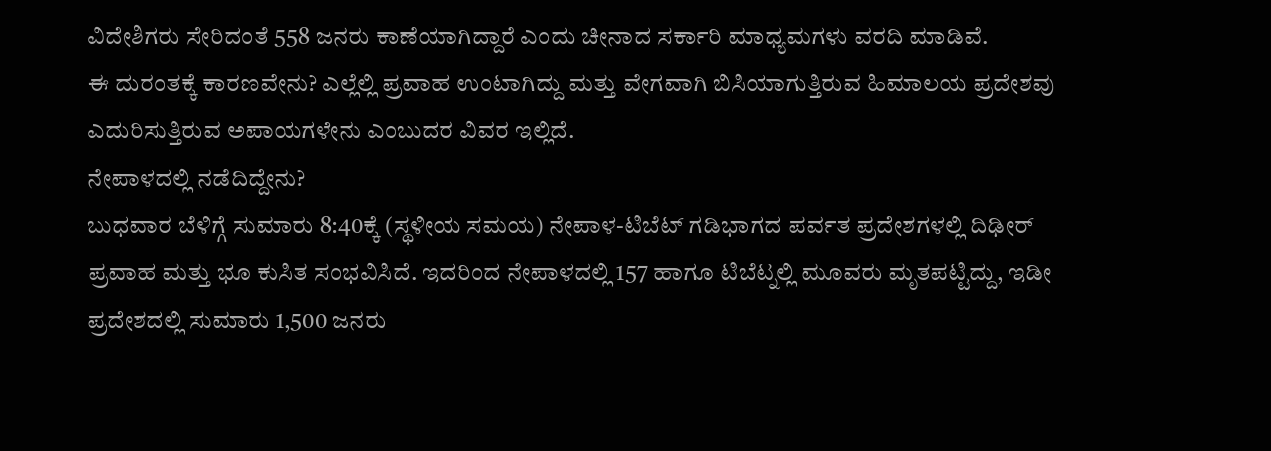ವಿದೇಶಿಗರು ಸೇರಿದಂತೆ 558 ಜನರು ಕಾಣೆಯಾಗಿದ್ದಾರೆ ಎಂದು ಚೀನಾದ ಸರ್ಕಾರಿ ಮಾಧ್ಯಮಗಳು ವರದಿ ಮಾಡಿವೆ.
ಈ ದುರಂತಕ್ಕೆ ಕಾರಣವೇನು? ಎಲ್ಲೆಲ್ಲಿ ಪ್ರವಾಹ ಉಂಟಾಗಿದ್ದು ಮತ್ತು ವೇಗವಾಗಿ ಬಿಸಿಯಾಗುತ್ತಿರುವ ಹಿಮಾಲಯ ಪ್ರದೇಶವು ಎದುರಿಸುತ್ತಿರುವ ಅಪಾಯಗಳೇನು ಎಂಬುದರ ವಿವರ ಇಲ್ಲಿದೆ.
ನೇಪಾಳದಲ್ಲಿ ನಡೆದಿದ್ದೇನು?
ಬುಧವಾರ ಬೆಳಿಗ್ಗೆ ಸುಮಾರು 8:40ಕ್ಕೆ (ಸ್ಥಳೀಯ ಸಮಯ) ನೇಪಾಳ-ಟಿಬೆಟ್ ಗಡಿಭಾಗದ ಪರ್ವತ ಪ್ರದೇಶಗಳಲ್ಲಿ ದಿಢೀರ್ ಪ್ರವಾಹ ಮತ್ತು ಭೂ ಕುಸಿತ ಸಂಭವಿಸಿದೆ. ಇದರಿಂದ ನೇಪಾಳದಲ್ಲಿ 157 ಹಾಗೂ ಟಿಬೆಟ್ನಲ್ಲಿ ಮೂವರು ಮೃತಪಟ್ಟಿದ್ದು, ಇಡೀ ಪ್ರದೇಶದಲ್ಲಿ ಸುಮಾರು 1,500 ಜನರು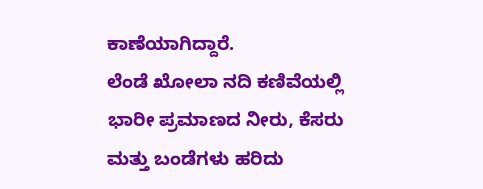ಕಾಣೆಯಾಗಿದ್ದಾರೆ.
ಲೆಂಡೆ ಖೋಲಾ ನದಿ ಕಣಿವೆಯಲ್ಲಿ ಭಾರೀ ಪ್ರಮಾಣದ ನೀರು, ಕೆಸರು ಮತ್ತು ಬಂಡೆಗಳು ಹರಿದು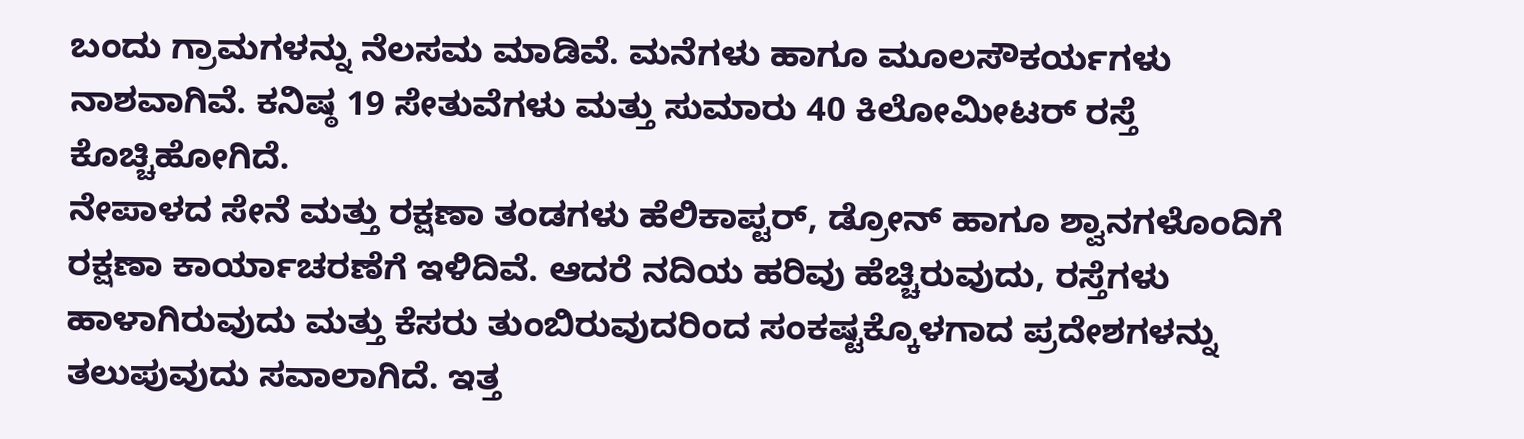ಬಂದು ಗ್ರಾಮಗಳನ್ನು ನೆಲಸಮ ಮಾಡಿವೆ. ಮನೆಗಳು ಹಾಗೂ ಮೂಲಸೌಕರ್ಯಗಳು ನಾಶವಾಗಿವೆ. ಕನಿಷ್ಠ 19 ಸೇತುವೆಗಳು ಮತ್ತು ಸುಮಾರು 40 ಕಿಲೋಮೀಟರ್ ರಸ್ತೆ ಕೊಚ್ಚಿಹೋಗಿದೆ.
ನೇಪಾಳದ ಸೇನೆ ಮತ್ತು ರಕ್ಷಣಾ ತಂಡಗಳು ಹೆಲಿಕಾಪ್ಟರ್, ಡ್ರೋನ್ ಹಾಗೂ ಶ್ವಾನಗಳೊಂದಿಗೆ ರಕ್ಷಣಾ ಕಾರ್ಯಾಚರಣೆಗೆ ಇಳಿದಿವೆ. ಆದರೆ ನದಿಯ ಹರಿವು ಹೆಚ್ಚಿರುವುದು, ರಸ್ತೆಗಳು ಹಾಳಾಗಿರುವುದು ಮತ್ತು ಕೆಸರು ತುಂಬಿರುವುದರಿಂದ ಸಂಕಷ್ಟಕ್ಕೊಳಗಾದ ಪ್ರದೇಶಗಳನ್ನು ತಲುಪುವುದು ಸವಾಲಾಗಿದೆ. ಇತ್ತ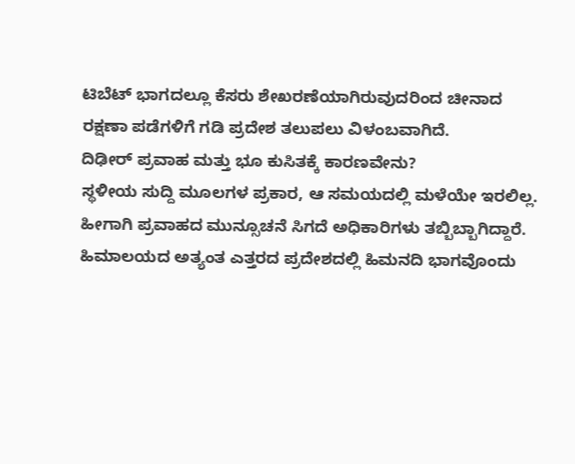ಟಿಬೆಟ್ ಭಾಗದಲ್ಲೂ ಕೆಸರು ಶೇಖರಣೆಯಾಗಿರುವುದರಿಂದ ಚೀನಾದ ರಕ್ಷಣಾ ಪಡೆಗಳಿಗೆ ಗಡಿ ಪ್ರದೇಶ ತಲುಪಲು ವಿಳಂಬವಾಗಿದೆ.
ದಿಢೀರ್ ಪ್ರವಾಹ ಮತ್ತು ಭೂ ಕುಸಿತಕ್ಕೆ ಕಾರಣವೇನು?
ಸ್ಥಳೀಯ ಸುದ್ದಿ ಮೂಲಗಳ ಪ್ರಕಾರ, ಆ ಸಮಯದಲ್ಲಿ ಮಳೆಯೇ ಇರಲಿಲ್ಲ. ಹೀಗಾಗಿ ಪ್ರವಾಹದ ಮುನ್ಸೂಚನೆ ಸಿಗದೆ ಅಧಿಕಾರಿಗಳು ತಬ್ಬಿಬ್ಬಾಗಿದ್ದಾರೆ.
ಹಿಮಾಲಯದ ಅತ್ಯಂತ ಎತ್ತರದ ಪ್ರದೇಶದಲ್ಲಿ ಹಿಮನದಿ ಭಾಗವೊಂದು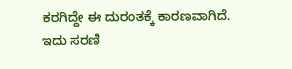ಕರಗಿದ್ದೇ ಈ ದುರಂತಕ್ಕೆ ಕಾರಣವಾಗಿದೆ. ಇದು ಸರಣಿ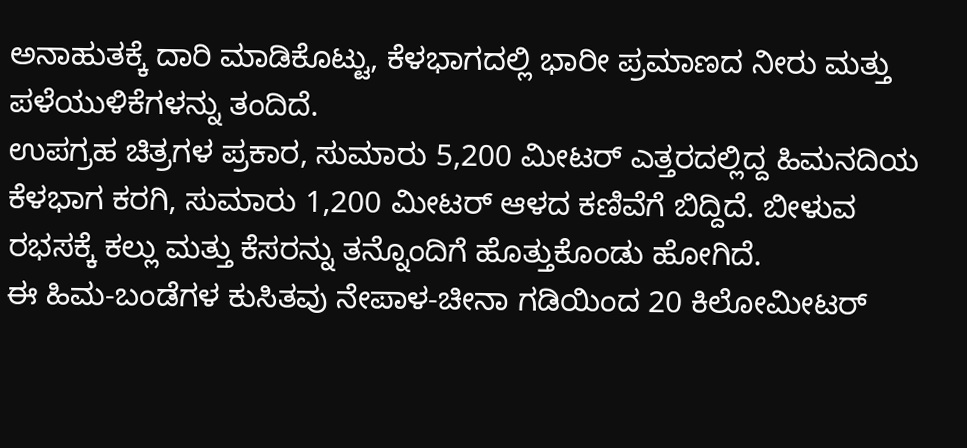ಅನಾಹುತಕ್ಕೆ ದಾರಿ ಮಾಡಿಕೊಟ್ಟು, ಕೆಳಭಾಗದಲ್ಲಿ ಭಾರೀ ಪ್ರಮಾಣದ ನೀರು ಮತ್ತು ಪಳೆಯುಳಿಕೆಗಳನ್ನು ತಂದಿದೆ.
ಉಪಗ್ರಹ ಚಿತ್ರಗಳ ಪ್ರಕಾರ, ಸುಮಾರು 5,200 ಮೀಟರ್ ಎತ್ತರದಲ್ಲಿದ್ದ ಹಿಮನದಿಯ ಕೆಳಭಾಗ ಕರಗಿ, ಸುಮಾರು 1,200 ಮೀಟರ್ ಆಳದ ಕಣಿವೆಗೆ ಬಿದ್ದಿದೆ. ಬೀಳುವ ರಭಸಕ್ಕೆ ಕಲ್ಲು ಮತ್ತು ಕೆಸರನ್ನು ತನ್ನೊಂದಿಗೆ ಹೊತ್ತುಕೊಂಡು ಹೋಗಿದೆ.
ಈ ಹಿಮ-ಬಂಡೆಗಳ ಕುಸಿತವು ನೇಪಾಳ-ಚೀನಾ ಗಡಿಯಿಂದ 20 ಕಿಲೋಮೀಟರ್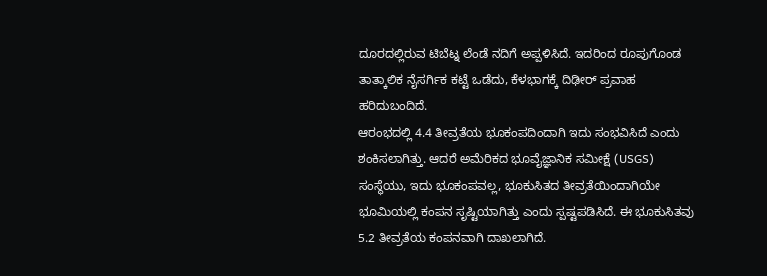ದೂರದಲ್ಲಿರುವ ಟಿಬೆಟ್ನ ಲೆಂಡೆ ನದಿಗೆ ಅಪ್ಪಳಿಸಿದೆ. ಇದರಿಂದ ರೂಪುಗೊಂಡ ತಾತ್ಕಾಲಿಕ ನೈಸರ್ಗಿಕ ಕಟ್ಟೆ ಒಡೆದು, ಕೆಳಭಾಗಕ್ಕೆ ದಿಢೀರ್ ಪ್ರವಾಹ ಹರಿದುಬಂದಿದೆ.
ಆರಂಭದಲ್ಲಿ 4.4 ತೀವ್ರತೆಯ ಭೂಕಂಪದಿಂದಾಗಿ ಇದು ಸಂಭವಿಸಿದೆ ಎಂದು ಶಂಕಿಸಲಾಗಿತ್ತು. ಆದರೆ ಅಮೆರಿಕದ ಭೂವೈಜ್ಞಾನಿಕ ಸಮೀಕ್ಷೆ (USGS) ಸಂಸ್ಥೆಯು, ಇದು ಭೂಕಂಪವಲ್ಲ, ಭೂಕುಸಿತದ ತೀವ್ರತೆಯಿಂದಾಗಿಯೇ ಭೂಮಿಯಲ್ಲಿ ಕಂಪನ ಸೃಷ್ಟಿಯಾಗಿತ್ತು ಎಂದು ಸ್ಪಷ್ಟಪಡಿಸಿದೆ. ಈ ಭೂಕುಸಿತವು 5.2 ತೀವ್ರತೆಯ ಕಂಪನವಾಗಿ ದಾಖಲಾಗಿದೆ.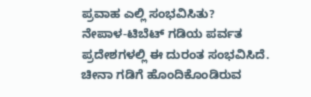ಪ್ರವಾಹ ಎಲ್ಲಿ ಸಂಭವಿಸಿತು?
ನೇಪಾಳ-ಟಿಬೆಟ್ ಗಡಿಯ ಪರ್ವತ ಪ್ರದೇಶಗಳಲ್ಲಿ ಈ ದುರಂತ ಸಂಭವಿಸಿದೆ. ಚೀನಾ ಗಡಿಗೆ ಹೊಂದಿಕೊಂಡಿರುವ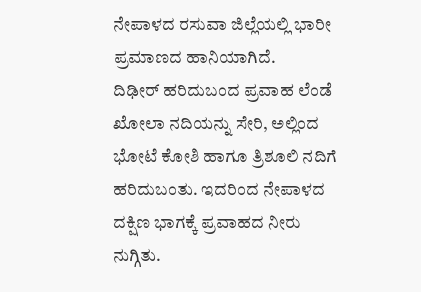ನೇಪಾಳದ ರಸುವಾ ಜಿಲ್ಲೆಯಲ್ಲಿ ಭಾರೀ ಪ್ರಮಾಣದ ಹಾನಿಯಾಗಿದೆ.
ದಿಢೀರ್ ಹರಿದುಬಂದ ಪ್ರವಾಹ ಲೆಂಡೆ ಖೋಲಾ ನದಿಯನ್ನು ಸೇರಿ, ಅಲ್ಲಿಂದ ಭೋಟೆ ಕೋಶಿ ಹಾಗೂ ತ್ರಿಶೂಲಿ ನದಿಗೆ ಹರಿದುಬಂತು. ಇದರಿಂದ ನೇಪಾಳದ ದಕ್ಷಿಣ ಭಾಗಕ್ಕೆ ಪ್ರವಾಹದ ನೀರು ನುಗ್ಗಿತು.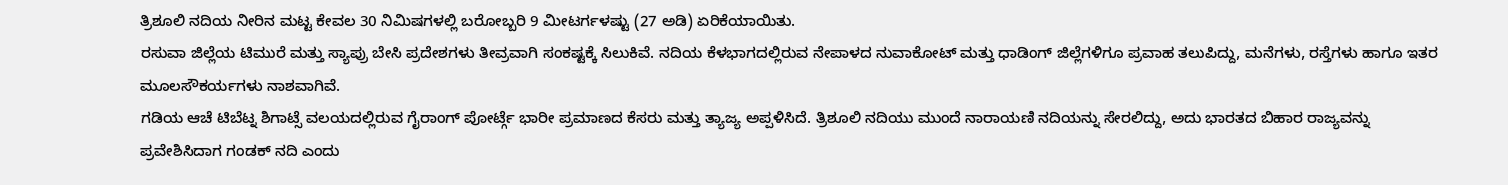ತ್ರಿಶೂಲಿ ನದಿಯ ನೀರಿನ ಮಟ್ಟ ಕೇವಲ 30 ನಿಮಿಷಗಳಲ್ಲಿ ಬರೋಬ್ಬರಿ 9 ಮೀಟರ್ಗಳಷ್ಟು (27 ಅಡಿ) ಏರಿಕೆಯಾಯಿತು.
ರಸುವಾ ಜಿಲ್ಲೆಯ ಟಿಮುರೆ ಮತ್ತು ಸ್ಯಾಪ್ರು ಬೇಸಿ ಪ್ರದೇಶಗಳು ತೀವ್ರವಾಗಿ ಸಂಕಷ್ಟಕ್ಕೆ ಸಿಲುಕಿವೆ. ನದಿಯ ಕೆಳಭಾಗದಲ್ಲಿರುವ ನೇಪಾಳದ ನುವಾಕೋಟ್ ಮತ್ತು ಧಾಡಿಂಗ್ ಜಿಲ್ಲೆಗಳಿಗೂ ಪ್ರವಾಹ ತಲುಪಿದ್ದು, ಮನೆಗಳು, ರಸ್ತೆಗಳು ಹಾಗೂ ಇತರ ಮೂಲಸೌಕರ್ಯಗಳು ನಾಶವಾಗಿವೆ.
ಗಡಿಯ ಆಚೆ ಟಿಬೆಟ್ನ ಶಿಗಾಟ್ಸೆ ವಲಯದಲ್ಲಿರುವ ಗೈರಾಂಗ್ ಪೋರ್ಟ್ಗೆ ಭಾರೀ ಪ್ರಮಾಣದ ಕೆಸರು ಮತ್ತು ತ್ಯಾಜ್ಯ ಅಪ್ಪಳಿಸಿದೆ. ತ್ರಿಶೂಲಿ ನದಿಯು ಮುಂದೆ ನಾರಾಯಣಿ ನದಿಯನ್ನು ಸೇರಲಿದ್ದು, ಅದು ಭಾರತದ ಬಿಹಾರ ರಾಜ್ಯವನ್ನು ಪ್ರವೇಶಿಸಿದಾಗ ಗಂಡಕ್ ನದಿ ಎಂದು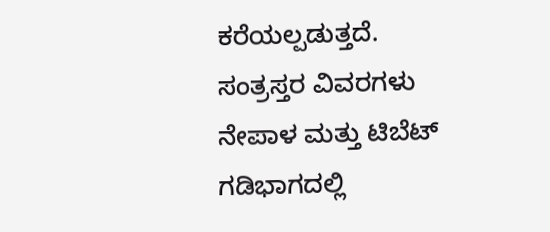ಕರೆಯಲ್ಪಡುತ್ತದೆ.
ಸಂತ್ರಸ್ತರ ವಿವರಗಳು
ನೇಪಾಳ ಮತ್ತು ಟಿಬೆಟ್ ಗಡಿಭಾಗದಲ್ಲಿ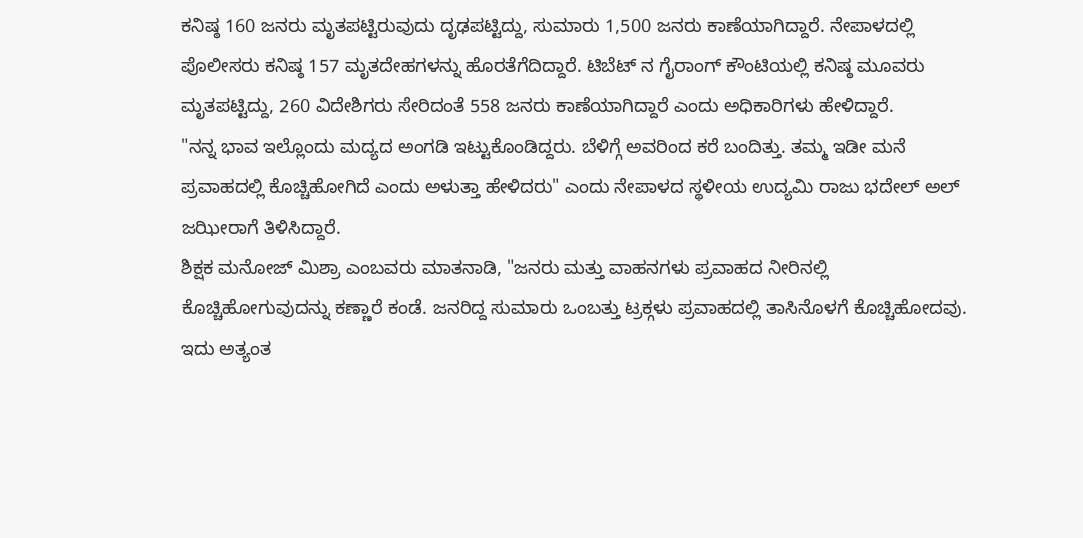ಕನಿಷ್ಠ 160 ಜನರು ಮೃತಪಟ್ಟಿರುವುದು ದೃಢಪಟ್ಟಿದ್ದು, ಸುಮಾರು 1,500 ಜನರು ಕಾಣೆಯಾಗಿದ್ದಾರೆ. ನೇಪಾಳದಲ್ಲಿ ಪೊಲೀಸರು ಕನಿಷ್ಠ 157 ಮೃತದೇಹಗಳನ್ನು ಹೊರತೆಗೆದಿದ್ದಾರೆ. ಟಿಬೆಟ್ ನ ಗೈರಾಂಗ್ ಕೌಂಟಿಯಲ್ಲಿ ಕನಿಷ್ಠ ಮೂವರು ಮೃತಪಟ್ಟಿದ್ದು, 260 ವಿದೇಶಿಗರು ಸೇರಿದಂತೆ 558 ಜನರು ಕಾಣೆಯಾಗಿದ್ದಾರೆ ಎಂದು ಅಧಿಕಾರಿಗಳು ಹೇಳಿದ್ದಾರೆ.
"ನನ್ನ ಭಾವ ಇಲ್ಲೊಂದು ಮದ್ಯದ ಅಂಗಡಿ ಇಟ್ಟುಕೊಂಡಿದ್ದರು. ಬೆಳಿಗ್ಗೆ ಅವರಿಂದ ಕರೆ ಬಂದಿತ್ತು. ತಮ್ಮ ಇಡೀ ಮನೆ ಪ್ರವಾಹದಲ್ಲಿ ಕೊಚ್ಚಿಹೋಗಿದೆ ಎಂದು ಅಳುತ್ತಾ ಹೇಳಿದರು" ಎಂದು ನೇಪಾಳದ ಸ್ಥಳೀಯ ಉದ್ಯಮಿ ರಾಜು ಭದೇಲ್ ಅಲ್ ಜಝೀರಾಗೆ ತಿಳಿಸಿದ್ದಾರೆ.
ಶಿಕ್ಷಕ ಮನೋಜ್ ಮಿಶ್ರಾ ಎಂಬವರು ಮಾತನಾಡಿ, "ಜನರು ಮತ್ತು ವಾಹನಗಳು ಪ್ರವಾಹದ ನೀರಿನಲ್ಲಿ ಕೊಚ್ಚಿಹೋಗುವುದನ್ನು ಕಣ್ಣಾರೆ ಕಂಡೆ. ಜನರಿದ್ದ ಸುಮಾರು ಒಂಬತ್ತು ಟ್ರಕ್ಗಳು ಪ್ರವಾಹದಲ್ಲಿ ತಾಸಿನೊಳಗೆ ಕೊಚ್ಚಿಹೋದವು. ಇದು ಅತ್ಯಂತ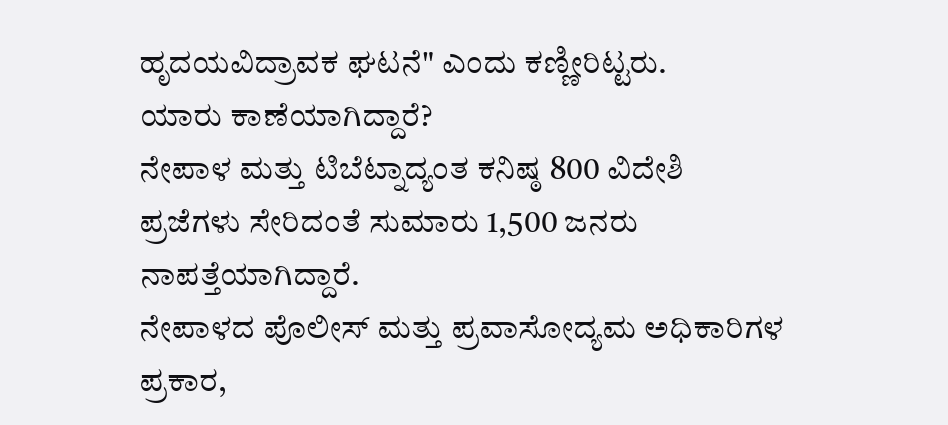ಹೃದಯವಿದ್ರಾವಕ ಘಟನೆ" ಎಂದು ಕಣ್ಣೀರಿಟ್ಟರು.
ಯಾರು ಕಾಣೆಯಾಗಿದ್ದಾರೆ?
ನೇಪಾಳ ಮತ್ತು ಟಿಬೆಟ್ನಾದ್ಯಂತ ಕನಿಷ್ಠ 800 ವಿದೇಶಿ ಪ್ರಜೆಗಳು ಸೇರಿದಂತೆ ಸುಮಾರು 1,500 ಜನರು ನಾಪತ್ತೆಯಾಗಿದ್ದಾರೆ.
ನೇಪಾಳದ ಪೊಲೀಸ್ ಮತ್ತು ಪ್ರವಾಸೋದ್ಯಮ ಅಧಿಕಾರಿಗಳ ಪ್ರಕಾರ,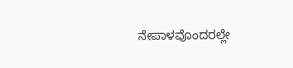ನೇಪಾಳವೊಂದರಲ್ಲೇ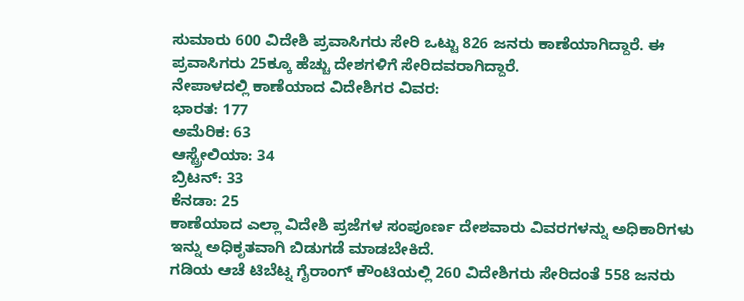ಸುಮಾರು 600 ವಿದೇಶಿ ಪ್ರವಾಸಿಗರು ಸೇರಿ ಒಟ್ಟು 826 ಜನರು ಕಾಣೆಯಾಗಿದ್ದಾರೆ. ಈ ಪ್ರವಾಸಿಗರು 25ಕ್ಕೂ ಹೆಚ್ಚು ದೇಶಗಳಿಗೆ ಸೇರಿದವರಾಗಿದ್ದಾರೆ.
ನೇಪಾಳದಲ್ಲಿ ಕಾಣೆಯಾದ ವಿದೇಶಿಗರ ವಿವರ:
ಭಾರತ: 177
ಅಮೆರಿಕ: 63
ಆಸ್ಟ್ರೇಲಿಯಾ: 34
ಬ್ರಿಟನ್: 33
ಕೆನಡಾ: 25
ಕಾಣೆಯಾದ ಎಲ್ಲಾ ವಿದೇಶಿ ಪ್ರಜೆಗಳ ಸಂಪೂರ್ಣ ದೇಶವಾರು ವಿವರಗಳನ್ನು ಅಧಿಕಾರಿಗಳು ಇನ್ನು ಅಧಿಕೃತವಾಗಿ ಬಿಡುಗಡೆ ಮಾಡಬೇಕಿದೆ.
ಗಡಿಯ ಆಚೆ ಟಿಬೆಟ್ನ ಗೈರಾಂಗ್ ಕೌಂಟಿಯಲ್ಲಿ 260 ವಿದೇಶಿಗರು ಸೇರಿದಂತೆ 558 ಜನರು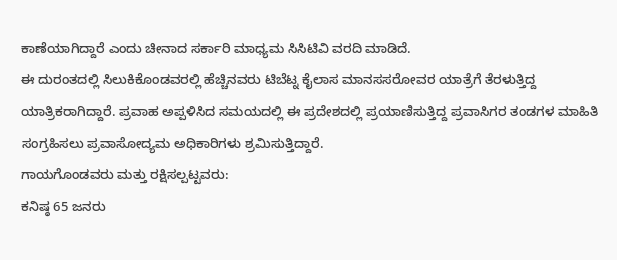ಕಾಣೆಯಾಗಿದ್ದಾರೆ ಎಂದು ಚೀನಾದ ಸರ್ಕಾರಿ ಮಾಧ್ಯಮ ಸಿಸಿಟಿವಿ ವರದಿ ಮಾಡಿದೆ.
ಈ ದುರಂತದಲ್ಲಿ ಸಿಲುಕಿಕೊಂಡವರಲ್ಲಿ ಹೆಚ್ಚಿನವರು ಟಿಬೆಟ್ನ ಕೈಲಾಸ ಮಾನಸಸರೋವರ ಯಾತ್ರೆಗೆ ತೆರಳುತ್ತಿದ್ದ ಯಾತ್ರಿಕರಾಗಿದ್ದಾರೆ. ಪ್ರವಾಹ ಅಪ್ಪಳಿಸಿದ ಸಮಯದಲ್ಲಿ ಈ ಪ್ರದೇಶದಲ್ಲಿ ಪ್ರಯಾಣಿಸುತ್ತಿದ್ದ ಪ್ರವಾಸಿಗರ ತಂಡಗಳ ಮಾಹಿತಿ ಸಂಗ್ರಹಿಸಲು ಪ್ರವಾಸೋದ್ಯಮ ಅಧಿಕಾರಿಗಳು ಶ್ರಮಿಸುತ್ತಿದ್ದಾರೆ.
ಗಾಯಗೊಂಡವರು ಮತ್ತು ರಕ್ಷಿಸಲ್ಪಟ್ಟವರು:
ಕನಿಷ್ಠ 65 ಜನರು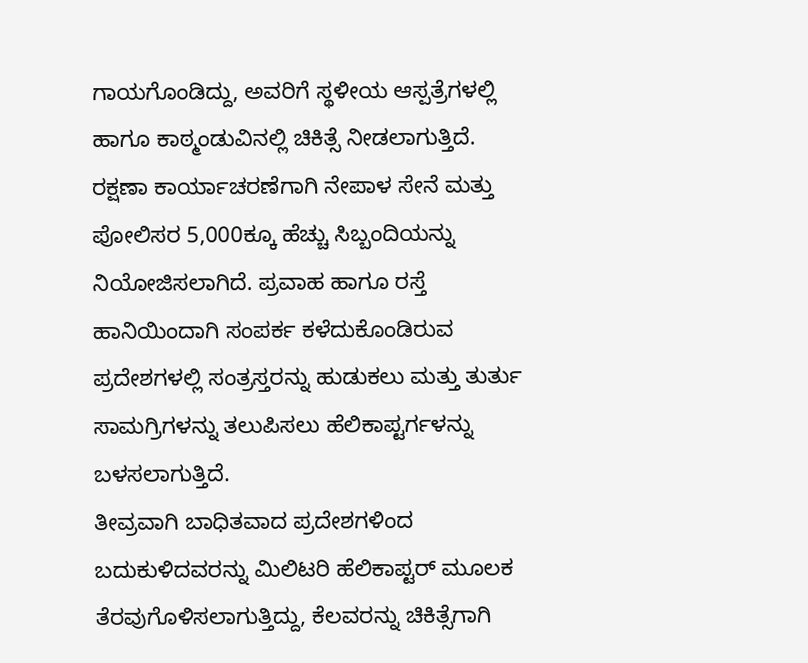ಗಾಯಗೊಂಡಿದ್ದು, ಅವರಿಗೆ ಸ್ಥಳೀಯ ಆಸ್ಪತ್ರೆಗಳಲ್ಲಿ ಹಾಗೂ ಕಾಠ್ಮಂಡುವಿನಲ್ಲಿ ಚಿಕಿತ್ಸೆ ನೀಡಲಾಗುತ್ತಿದೆ.
ರಕ್ಷಣಾ ಕಾರ್ಯಾಚರಣೆಗಾಗಿ ನೇಪಾಳ ಸೇನೆ ಮತ್ತು ಪೋಲಿಸರ 5,000ಕ್ಕೂ ಹೆಚ್ಚು ಸಿಬ್ಬಂದಿಯನ್ನು ನಿಯೋಜಿಸಲಾಗಿದೆ. ಪ್ರವಾಹ ಹಾಗೂ ರಸ್ತೆ ಹಾನಿಯಿಂದಾಗಿ ಸಂಪರ್ಕ ಕಳೆದುಕೊಂಡಿರುವ ಪ್ರದೇಶಗಳಲ್ಲಿ ಸಂತ್ರಸ್ತರನ್ನು ಹುಡುಕಲು ಮತ್ತು ತುರ್ತು ಸಾಮಗ್ರಿಗಳನ್ನು ತಲುಪಿಸಲು ಹೆಲಿಕಾಪ್ಟರ್ಗಳನ್ನು ಬಳಸಲಾಗುತ್ತಿದೆ.
ತೀವ್ರವಾಗಿ ಬಾಧಿತವಾದ ಪ್ರದೇಶಗಳಿಂದ ಬದುಕುಳಿದವರನ್ನು ಮಿಲಿಟರಿ ಹೆಲಿಕಾಪ್ಟರ್ ಮೂಲಕ ತೆರವುಗೊಳಿಸಲಾಗುತ್ತಿದ್ದು, ಕೆಲವರನ್ನು ಚಿಕಿತ್ಸೆಗಾಗಿ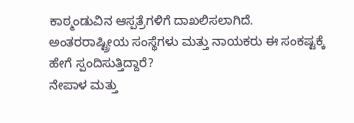ಕಾಠ್ಮಂಡುವಿನ ಆಸ್ಪತ್ರೆಗಳಿಗೆ ದಾಖಲಿಸಲಾಗಿದೆ.
ಅಂತರರಾಷ್ಟ್ರೀಯ ಸಂಸ್ಥೆಗಳು ಮತ್ತು ನಾಯಕರು ಈ ಸಂಕಷ್ಟಕ್ಕೆ ಹೇಗೆ ಸ್ಪಂದಿಸುತ್ತಿದ್ದಾರೆ?
ನೇಪಾಳ ಮತ್ತು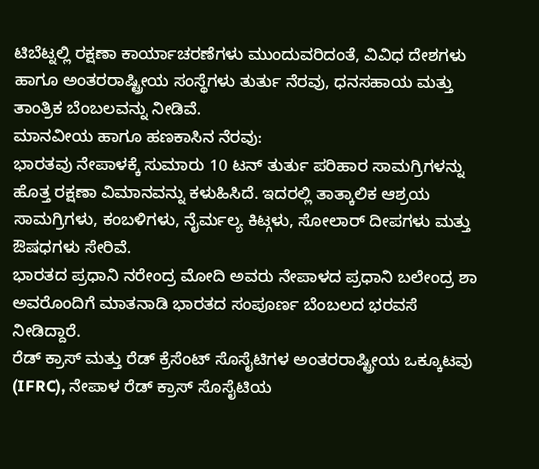ಟಿಬೆಟ್ನಲ್ಲಿ ರಕ್ಷಣಾ ಕಾರ್ಯಾಚರಣೆಗಳು ಮುಂದುವರಿದಂತೆ, ವಿವಿಧ ದೇಶಗಳು ಹಾಗೂ ಅಂತರರಾಷ್ಟ್ರೀಯ ಸಂಸ್ಥೆಗಳು ತುರ್ತು ನೆರವು, ಧನಸಹಾಯ ಮತ್ತು ತಾಂತ್ರಿಕ ಬೆಂಬಲವನ್ನು ನೀಡಿವೆ.
ಮಾನವೀಯ ಹಾಗೂ ಹಣಕಾಸಿನ ನೆರವು:
ಭಾರತವು ನೇಪಾಳಕ್ಕೆ ಸುಮಾರು 10 ಟನ್ ತುರ್ತು ಪರಿಹಾರ ಸಾಮಗ್ರಿಗಳನ್ನು ಹೊತ್ತ ರಕ್ಷಣಾ ವಿಮಾನವನ್ನು ಕಳುಹಿಸಿದೆ. ಇದರಲ್ಲಿ ತಾತ್ಕಾಲಿಕ ಆಶ್ರಯ ಸಾಮಗ್ರಿಗಳು, ಕಂಬಳಿಗಳು, ನೈರ್ಮಲ್ಯ ಕಿಟ್ಗಳು, ಸೋಲಾರ್ ದೀಪಗಳು ಮತ್ತು ಔಷಧಗಳು ಸೇರಿವೆ.
ಭಾರತದ ಪ್ರಧಾನಿ ನರೇಂದ್ರ ಮೋದಿ ಅವರು ನೇಪಾಳದ ಪ್ರಧಾನಿ ಬಲೇಂದ್ರ ಶಾ ಅವರೊಂದಿಗೆ ಮಾತನಾಡಿ ಭಾರತದ ಸಂಪೂರ್ಣ ಬೆಂಬಲದ ಭರವಸೆ ನೀಡಿದ್ದಾರೆ.
ರೆಡ್ ಕ್ರಾಸ್ ಮತ್ತು ರೆಡ್ ಕ್ರೆಸೆಂಟ್ ಸೊಸೈಟಿಗಳ ಅಂತರರಾಷ್ಟ್ರೀಯ ಒಕ್ಕೂಟವು (IFRC), ನೇಪಾಳ ರೆಡ್ ಕ್ರಾಸ್ ಸೊಸೈಟಿಯ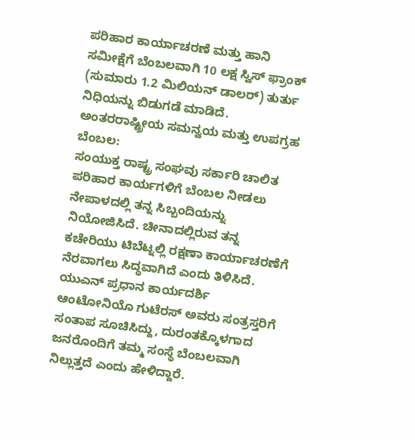ಪರಿಹಾರ ಕಾರ್ಯಾಚರಣೆ ಮತ್ತು ಹಾನಿ ಸಮೀಕ್ಷೆಗೆ ಬೆಂಬಲವಾಗಿ 10 ಲಕ್ಷ ಸ್ವಿಸ್ ಫ್ರಾಂಕ್ (ಸುಮಾರು 1.2 ಮಿಲಿಯನ್ ಡಾಲರ್) ತುರ್ತು ನಿಧಿಯನ್ನು ಬಿಡುಗಡೆ ಮಾಡಿದೆ.
ಅಂತರರಾಷ್ಟ್ರೀಯ ಸಮನ್ವಯ ಮತ್ತು ಉಪಗ್ರಹ ಬೆಂಬಲ:
ಸಂಯುಕ್ತ ರಾಷ್ಟ್ರ ಸಂಘವು ಸರ್ಕಾರಿ ಚಾಲಿತ ಪರಿಹಾರ ಕಾರ್ಯಗಳಿಗೆ ಬೆಂಬಲ ನೀಡಲು ನೇಪಾಳದಲ್ಲಿ ತನ್ನ ಸಿಬ್ಬಂದಿಯನ್ನು ನಿಯೋಜಿಸಿದೆ. ಚೀನಾದಲ್ಲಿರುವ ತನ್ನ ಕಚೇರಿಯು ಟಿಬೆಟ್ನಲ್ಲಿ ರಕ್ಷಣಾ ಕಾರ್ಯಾಚರಣೆಗೆ ನೆರವಾಗಲು ಸಿದ್ಧವಾಗಿದೆ ಎಂದು ತಿಳಿಸಿದೆ.
ಯುಎನ್ ಪ್ರಧಾನ ಕಾರ್ಯದರ್ಶಿ ಆಂಟೋನಿಯೊ ಗುಟೆರಸ್ ಅವರು ಸಂತ್ರಸ್ತರಿಗೆ ಸಂತಾಪ ಸೂಚಿಸಿದ್ದು, ದುರಂತಕ್ಕೊಳಗಾದ ಜನರೊಂದಿಗೆ ತಮ್ಮ ಸಂಸ್ಥೆ ಬೆಂಬಲವಾಗಿ ನಿಲ್ಲುತ್ತದೆ ಎಂದು ಹೇಳಿದ್ದಾರೆ.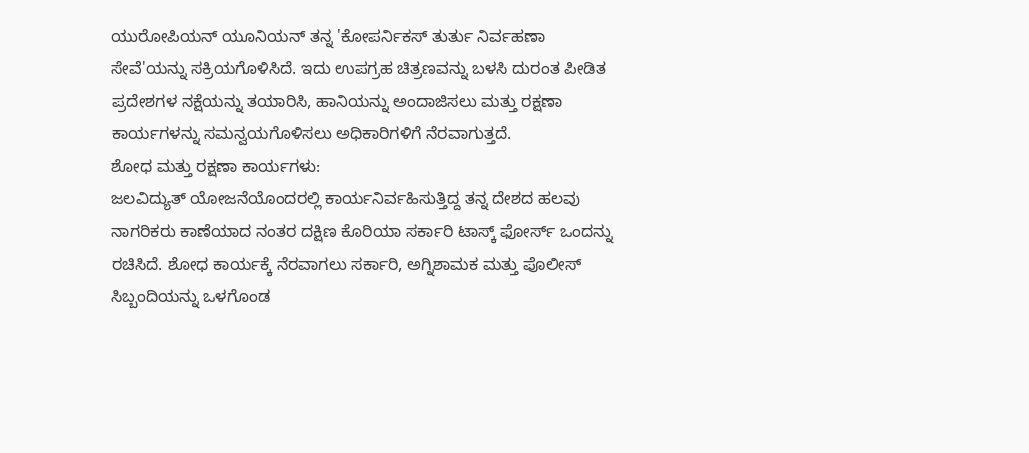ಯುರೋಪಿಯನ್ ಯೂನಿಯನ್ ತನ್ನ 'ಕೋಪರ್ನಿಕಸ್ ತುರ್ತು ನಿರ್ವಹಣಾ ಸೇವೆ'ಯನ್ನು ಸಕ್ರಿಯಗೊಳಿಸಿದೆ. ಇದು ಉಪಗ್ರಹ ಚಿತ್ರಣವನ್ನು ಬಳಸಿ ದುರಂತ ಪೀಡಿತ ಪ್ರದೇಶಗಳ ನಕ್ಷೆಯನ್ನು ತಯಾರಿಸಿ, ಹಾನಿಯನ್ನು ಅಂದಾಜಿಸಲು ಮತ್ತು ರಕ್ಷಣಾ ಕಾರ್ಯಗಳನ್ನು ಸಮನ್ವಯಗೊಳಿಸಲು ಅಧಿಕಾರಿಗಳಿಗೆ ನೆರವಾಗುತ್ತದೆ.
ಶೋಧ ಮತ್ತು ರಕ್ಷಣಾ ಕಾರ್ಯಗಳು:
ಜಲವಿದ್ಯುತ್ ಯೋಜನೆಯೊಂದರಲ್ಲಿ ಕಾರ್ಯನಿರ್ವಹಿಸುತ್ತಿದ್ದ ತನ್ನ ದೇಶದ ಹಲವು ನಾಗರಿಕರು ಕಾಣೆಯಾದ ನಂತರ ದಕ್ಷಿಣ ಕೊರಿಯಾ ಸರ್ಕಾರಿ ಟಾಸ್ಕ್ ಫೋರ್ಸ್ ಒಂದನ್ನು ರಚಿಸಿದೆ. ಶೋಧ ಕಾರ್ಯಕ್ಕೆ ನೆರವಾಗಲು ಸರ್ಕಾರಿ, ಅಗ್ನಿಶಾಮಕ ಮತ್ತು ಪೊಲೀಸ್ ಸಿಬ್ಬಂದಿಯನ್ನು ಒಳಗೊಂಡ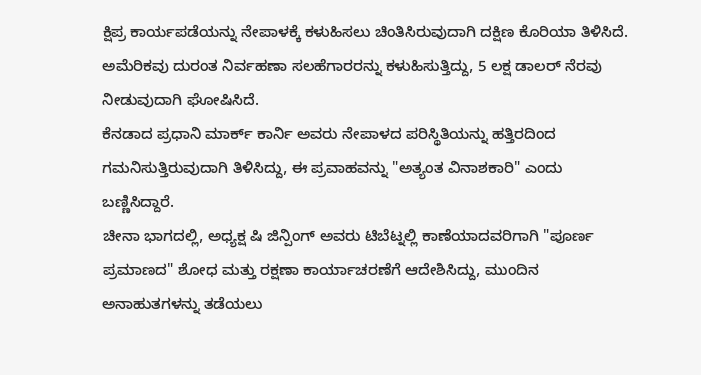ಕ್ಷಿಪ್ರ ಕಾರ್ಯಪಡೆಯನ್ನು ನೇಪಾಳಕ್ಕೆ ಕಳುಹಿಸಲು ಚಿಂತಿಸಿರುವುದಾಗಿ ದಕ್ಷಿಣ ಕೊರಿಯಾ ತಿಳಿಸಿದೆ.
ಅಮೆರಿಕವು ದುರಂತ ನಿರ್ವಹಣಾ ಸಲಹೆಗಾರರನ್ನು ಕಳುಹಿಸುತ್ತಿದ್ದು, 5 ಲಕ್ಷ ಡಾಲರ್ ನೆರವು ನೀಡುವುದಾಗಿ ಘೋಷಿಸಿದೆ.
ಕೆನಡಾದ ಪ್ರಧಾನಿ ಮಾರ್ಕ್ ಕಾರ್ನಿ ಅವರು ನೇಪಾಳದ ಪರಿಸ್ಥಿತಿಯನ್ನು ಹತ್ತಿರದಿಂದ ಗಮನಿಸುತ್ತಿರುವುದಾಗಿ ತಿಳಿಸಿದ್ದು, ಈ ಪ್ರವಾಹವನ್ನು "ಅತ್ಯಂತ ವಿನಾಶಕಾರಿ" ಎಂದು ಬಣ್ಣಿಸಿದ್ದಾರೆ.
ಚೀನಾ ಭಾಗದಲ್ಲಿ, ಅಧ್ಯಕ್ಷ ಷಿ ಜಿನ್ಪಿಂಗ್ ಅವರು ಟಿಬೆಟ್ನಲ್ಲಿ ಕಾಣೆಯಾದವರಿಗಾಗಿ "ಪೂರ್ಣ ಪ್ರಮಾಣದ" ಶೋಧ ಮತ್ತು ರಕ್ಷಣಾ ಕಾರ್ಯಾಚರಣೆಗೆ ಆದೇಶಿಸಿದ್ದು, ಮುಂದಿನ ಅನಾಹುತಗಳನ್ನು ತಡೆಯಲು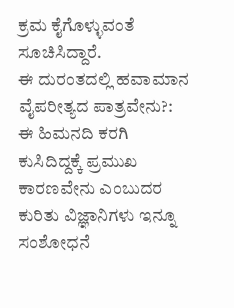ಕ್ರಮ ಕೈಗೊಳ್ಳುವಂತೆ ಸೂಚಿಸಿದ್ದಾರೆ.
ಈ ದುರಂತದಲ್ಲಿ ಹವಾಮಾನ ವೈಪರೀತ್ಯದ ಪಾತ್ರವೇನು?:
ಈ ಹಿಮನದಿ ಕರಗಿ ಕುಸಿದಿದ್ದಕ್ಕೆ ಪ್ರಮುಖ ಕಾರಣವೇನು ಎಂಬುದರ ಕುರಿತು ವಿಜ್ಞಾನಿಗಳು ಇನ್ನೂ ಸಂಶೋಧನೆ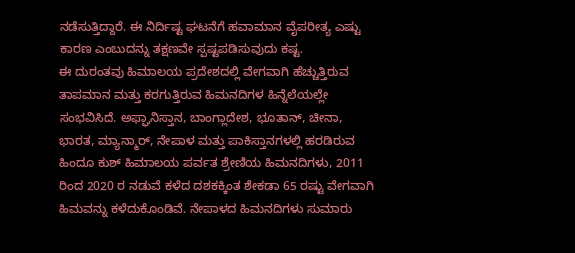ನಡೆಸುತ್ತಿದ್ದಾರೆ. ಈ ನಿರ್ದಿಷ್ಟ ಘಟನೆಗೆ ಹವಾಮಾನ ವೈಪರೀತ್ಯ ಎಷ್ಟು ಕಾರಣ ಎಂಬುದನ್ನು ತಕ್ಷಣವೇ ಸ್ಪಷ್ಟಪಡಿಸುವುದು ಕಷ್ಟ.
ಈ ದುರಂತವು ಹಿಮಾಲಯ ಪ್ರದೇಶದಲ್ಲಿ ವೇಗವಾಗಿ ಹೆಚ್ಚುತ್ತಿರುವ ತಾಪಮಾನ ಮತ್ತು ಕರಗುತ್ತಿರುವ ಹಿಮನದಿಗಳ ಹಿನ್ನೆಲೆಯಲ್ಲೇ ಸಂಭವಿಸಿದೆ. ಅಫ್ಘಾನಿಸ್ತಾನ, ಬಾಂಗ್ಲಾದೇಶ, ಭೂತಾನ್, ಚೀನಾ, ಭಾರತ, ಮ್ಯಾನ್ಮಾರ್, ನೇಪಾಳ ಮತ್ತು ಪಾಕಿಸ್ತಾನಗಳಲ್ಲಿ ಹರಡಿರುವ ಹಿಂದೂ ಕುಶ್ ಹಿಮಾಲಯ ಪರ್ವತ ಶ್ರೇಣಿಯ ಹಿಮನದಿಗಳು, 2011 ರಿಂದ 2020 ರ ನಡುವೆ ಕಳೆದ ದಶಕಕ್ಕಿಂತ ಶೇಕಡಾ 65 ರಷ್ಟು ವೇಗವಾಗಿ ಹಿಮವನ್ನು ಕಳೆದುಕೊಂಡಿವೆ. ನೇಪಾಳದ ಹಿಮನದಿಗಳು ಸುಮಾರು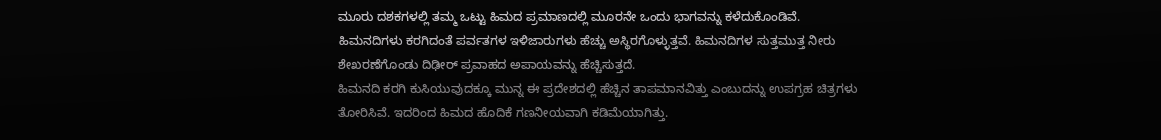ಮೂರು ದಶಕಗಳಲ್ಲಿ ತಮ್ಮ ಒಟ್ಟು ಹಿಮದ ಪ್ರಮಾಣದಲ್ಲಿ ಮೂರನೇ ಒಂದು ಭಾಗವನ್ನು ಕಳೆದುಕೊಂಡಿವೆ.
ಹಿಮನದಿಗಳು ಕರಗಿದಂತೆ ಪರ್ವತಗಳ ಇಳಿಜಾರುಗಳು ಹೆಚ್ಚು ಅಸ್ಥಿರಗೊಳ್ಳುತ್ತವೆ. ಹಿಮನದಿಗಳ ಸುತ್ತಮುತ್ತ ನೀರು ಶೇಖರಣೆಗೊಂಡು ದಿಢೀರ್ ಪ್ರವಾಹದ ಅಪಾಯವನ್ನು ಹೆಚ್ಚಿಸುತ್ತದೆ.
ಹಿಮನದಿ ಕರಗಿ ಕುಸಿಯುವುದಕ್ಕೂ ಮುನ್ನ ಈ ಪ್ರದೇಶದಲ್ಲಿ ಹೆಚ್ಚಿನ ತಾಪಮಾನವಿತ್ತು ಎಂಬುದನ್ನು ಉಪಗ್ರಹ ಚಿತ್ರಗಳು ತೋರಿಸಿವೆ. ಇದರಿಂದ ಹಿಮದ ಹೊದಿಕೆ ಗಣನೀಯವಾಗಿ ಕಡಿಮೆಯಾಗಿತ್ತು.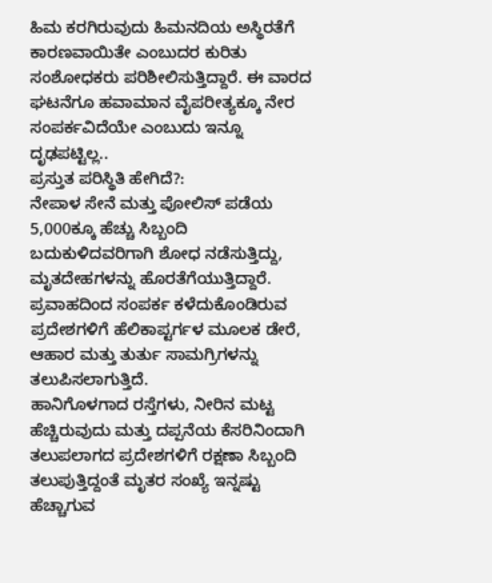ಹಿಮ ಕರಗಿರುವುದು ಹಿಮನದಿಯ ಅಸ್ಥಿರತೆಗೆ ಕಾರಣವಾಯಿತೇ ಎಂಬುದರ ಕುರಿತು ಸಂಶೋಧಕರು ಪರಿಶೀಲಿಸುತ್ತಿದ್ದಾರೆ. ಈ ವಾರದ ಘಟನೆಗೂ ಹವಾಮಾನ ವೈಪರೀತ್ಯಕ್ಕೂ ನೇರ ಸಂಪರ್ಕವಿದೆಯೇ ಎಂಬುದು ಇನ್ನೂ ದೃಢಪಟ್ಟಿಲ್ಲ..
ಪ್ರಸ್ತುತ ಪರಿಸ್ಥಿತಿ ಹೇಗಿದೆ?:
ನೇಪಾಳ ಸೇನೆ ಮತ್ತು ಪೋಲಿಸ್ ಪಡೆಯ 5,000ಕ್ಕೂ ಹೆಚ್ಚು ಸಿಬ್ಬಂದಿ ಬದುಕುಳಿದವರಿಗಾಗಿ ಶೋಧ ನಡೆಸುತ್ತಿದ್ದು, ಮೃತದೇಹಗಳನ್ನು ಹೊರತೆಗೆಯುತ್ತಿದ್ದಾರೆ. ಪ್ರವಾಹದಿಂದ ಸಂಪರ್ಕ ಕಳೆದುಕೊಂಡಿರುವ ಪ್ರದೇಶಗಳಿಗೆ ಹೆಲಿಕಾಪ್ಟರ್ಗಳ ಮೂಲಕ ಡೇರೆ, ಆಹಾರ ಮತ್ತು ತುರ್ತು ಸಾಮಗ್ರಿಗಳನ್ನು ತಲುಪಿಸಲಾಗುತ್ತಿದೆ.
ಹಾನಿಗೊಳಗಾದ ರಸ್ತೆಗಳು, ನೀರಿನ ಮಟ್ಟ ಹೆಚ್ಚಿರುವುದು ಮತ್ತು ದಪ್ಪನೆಯ ಕೆಸರಿನಿಂದಾಗಿ ತಲುಪಲಾಗದ ಪ್ರದೇಶಗಳಿಗೆ ರಕ್ಷಣಾ ಸಿಬ್ಬಂದಿ ತಲುಪುತ್ತಿದ್ದಂತೆ ಮೃತರ ಸಂಖ್ಯೆ ಇನ್ನಷ್ಟು ಹೆಚ್ಚಾಗುವ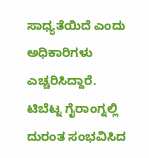ಸಾಧ್ಯತೆಯಿದೆ ಎಂದು ಅಧಿಕಾರಿಗಳು ಎಚ್ಚರಿಸಿದ್ದಾರೆ.
ಟಿಬೆಟ್ನ ಗೈರಾಂಗ್ನಲ್ಲಿ ದುರಂತ ಸಂಭವಿಸಿದ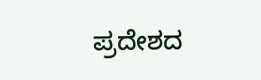ಪ್ರದೇಶದ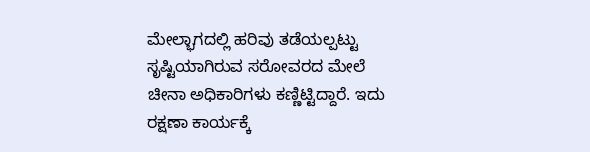ಮೇಲ್ಭಾಗದಲ್ಲಿ ಹರಿವು ತಡೆಯಲ್ಪಟ್ಟು ಸೃಷ್ಟಿಯಾಗಿರುವ ಸರೋವರದ ಮೇಲೆ ಚೀನಾ ಅಧಿಕಾರಿಗಳು ಕಣ್ಣಿಟ್ಟಿದ್ದಾರೆ. ಇದು ರಕ್ಷಣಾ ಕಾರ್ಯಕ್ಕೆ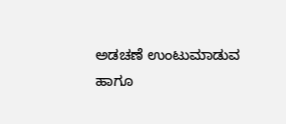ಅಡಚಣೆ ಉಂಟುಮಾಡುವ ಹಾಗೂ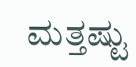ಮತ್ತಷ್ಟು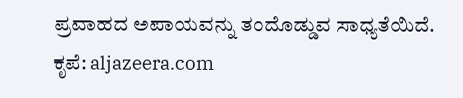ಪ್ರವಾಹದ ಅಪಾಯವನ್ನು ತಂದೊಡ್ಡುವ ಸಾಧ್ಯತೆಯಿದೆ.
ಕೃಪೆ: aljazeera.com